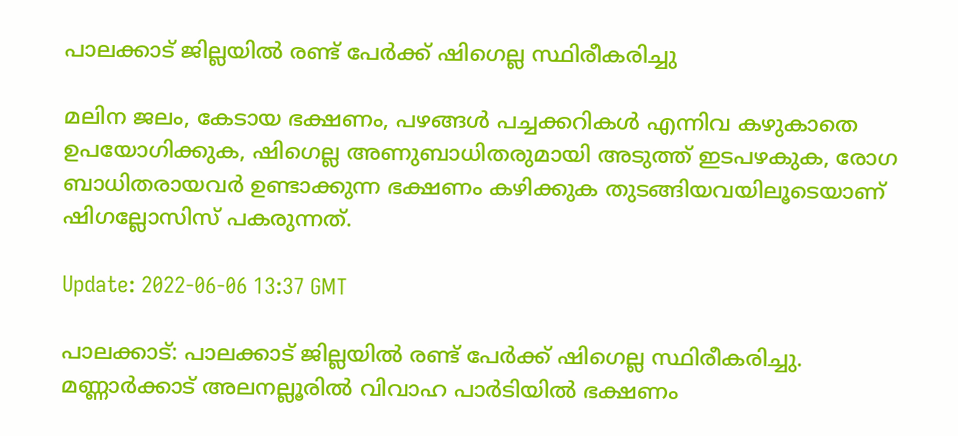പാലക്കാട് ജില്ലയില്‍ രണ്ട് പേര്‍ക്ക് ഷിഗെല്ല സ്ഥിരീകരിച്ചു

മലിന ജലം, കേടായ ഭക്ഷണം, പഴങ്ങള്‍ പച്ചക്കറികള്‍ എന്നിവ കഴുകാതെ ഉപയോഗിക്കുക, ഷിഗെല്ല അണുബാധിതരുമായി അടുത്ത് ഇടപഴകുക, രോഗ ബാധിതരായവര്‍ ഉണ്ടാക്കുന്ന ഭക്ഷണം കഴിക്കുക തുടങ്ങിയവയിലൂടെയാണ് ഷിഗല്ലോസിസ് പകരുന്നത്.

Update: 2022-06-06 13:37 GMT

പാലക്കാട്: പാലക്കാട് ജില്ലയില്‍ രണ്ട് പേര്‍ക്ക് ഷിഗെല്ല സ്ഥിരീകരിച്ചു. മണ്ണാര്‍ക്കാട് അലനല്ലൂരില്‍ വിവാഹ പാര്‍ടിയില്‍ ഭക്ഷണം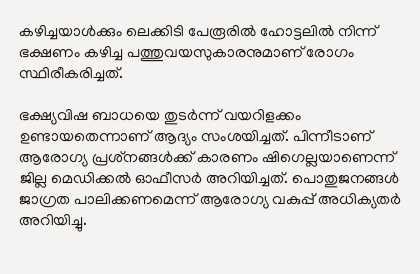കഴിച്ചയാള്‍ക്കും ലെക്കിടി പേരൂരില്‍ ഹോട്ടലില്‍ നിന്ന് ഭക്ഷണം കഴിച്ച പത്തുവയസുകാരനുമാണ് രോഗം സ്ഥിരീകരിച്ചത്.

ഭക്ഷ്യവിഷ ബാധയെ തുടര്‍ന്ന് വയറിളക്കം ഉണ്ടായതെന്നാണ് ആദ്യം സംശയിച്ചത്. പിന്നീടാണ് ആരോഗ്യ പ്രശ്‌നങ്ങള്‍ക്ക് കാരണം ഷിഗെല്ലയാണെന്ന് ജില്ല മെഡിക്കല്‍ ഓഫീസര്‍ അറിയിച്ചത്. പൊതുജനങ്ങള്‍ ജാഗ്രത പാലിക്കണമെന്ന് ആരോഗ്യ വകുപ്പ് അധിക്യതര്‍ അറിയിച്ചു.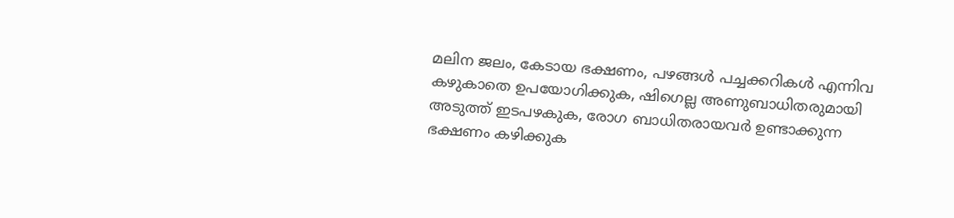മലിന ജലം, കേടായ ഭക്ഷണം, പഴങ്ങള്‍ പച്ചക്കറികള്‍ എന്നിവ കഴുകാതെ ഉപയോഗിക്കുക, ഷിഗെല്ല അണുബാധിതരുമായി അടുത്ത് ഇടപഴകുക, രോഗ ബാധിതരായവര്‍ ഉണ്ടാക്കുന്ന ഭക്ഷണം കഴിക്കുക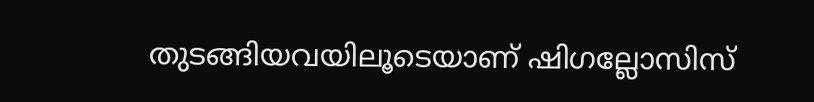തുടങ്ങിയവയിലൂടെയാണ് ഷിഗല്ലോസിസ്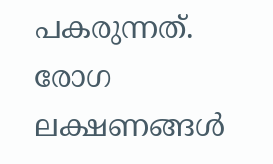പകരുന്നത്. രോഗ ലക്ഷണങ്ങള്‍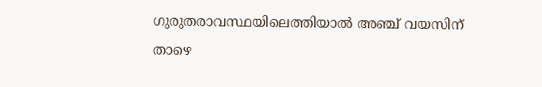ഗുരുതരാവസ്ഥയിലെത്തിയാല്‍ അഞ്ച് വയസിന് താഴെ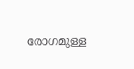രോഗമുള്ള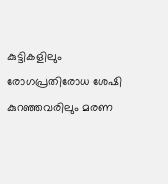കുട്ടികളിലും രോഗപ്രതിരോധ ശേഷി കുറഞ്ഞവരിലും മരണ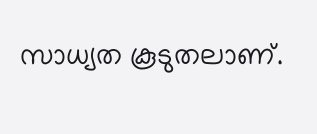സാധ്യത കൂടുതലാണ്.